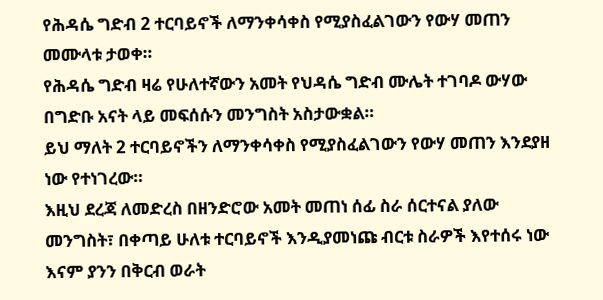የሕዳሴ ግድብ 2 ተርባይኖች ለማንቀሳቀስ የሚያስፈልገውን የውሃ መጠን መሙላቱ ታወቀ።
የሕዳሴ ግድብ ዛሬ የሁለተኛውን አመት የህዳሴ ግድብ ሙሌት ተገባዶ ውሃው በግድቡ አናት ላይ መፍሰሱን መንግስት አስታውቋል።
ይህ ማለት 2 ተርባይኖችን ለማንቀሳቀስ የሚያስፈልገውን የውሃ መጠን እንደያዘ ነው የተነገረው።
እዚህ ደረጃ ለመድረስ በዘንድሮው አመት መጠነ ሰፊ ስራ ሰርተናል ያለው መንግስት፣ በቀጣይ ሁለቱ ተርባይኖች እንዲያመነጩ ብርቱ ስራዎች እየተሰሩ ነው እናም ያንን በቅርብ ወራት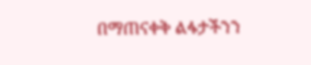በማጠናቀቅ ልፋታችንን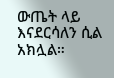ውጤት ላይ እናደርሳለን ሲል አክሏል።